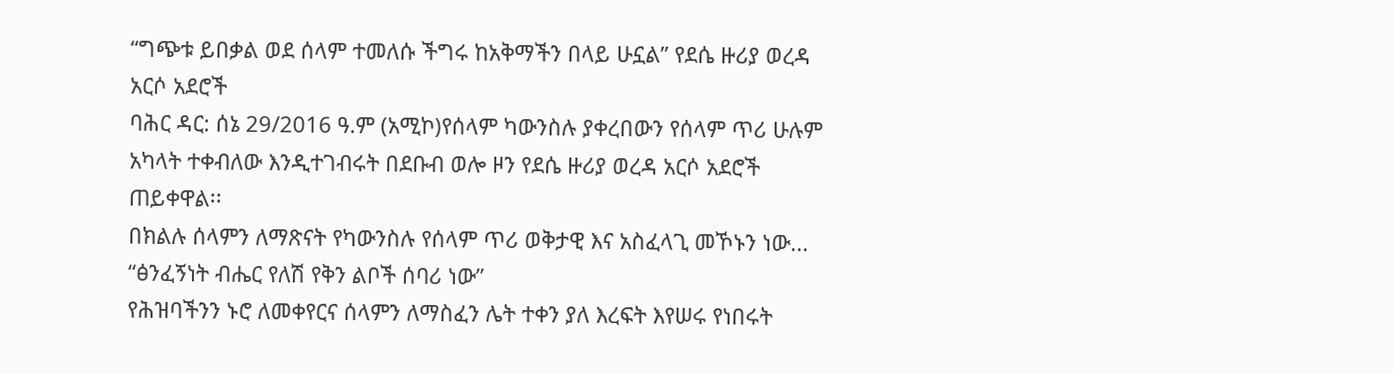“ግጭቱ ይበቃል ወደ ሰላም ተመለሱ ችግሩ ከአቅማችን በላይ ሁኗል” የደሴ ዙሪያ ወረዳ አርሶ አደሮች
ባሕር ዳር: ሰኔ 29/2016 ዓ.ም (አሚኮ)የሰላም ካውንስሉ ያቀረበውን የሰላም ጥሪ ሁሉም አካላት ተቀብለው እንዲተገብሩት በደቡብ ወሎ ዞን የደሴ ዙሪያ ወረዳ አርሶ አደሮች ጠይቀዋል፡፡
በክልሉ ሰላምን ለማጽናት የካውንስሉ የሰላም ጥሪ ወቅታዊ እና አስፈላጊ መኾኑን ነው...
“ፅንፈኝነት ብሔር የለሽ የቅን ልቦች ሰባሪ ነው”
የሕዝባችንን ኑሮ ለመቀየርና ሰላምን ለማስፈን ሌት ተቀን ያለ እረፍት እየሠሩ የነበሩት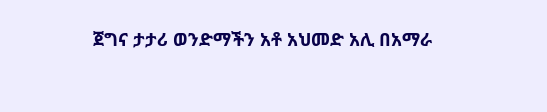ጀግና ታታሪ ወንድማችን አቶ አህመድ አሊ በአማራ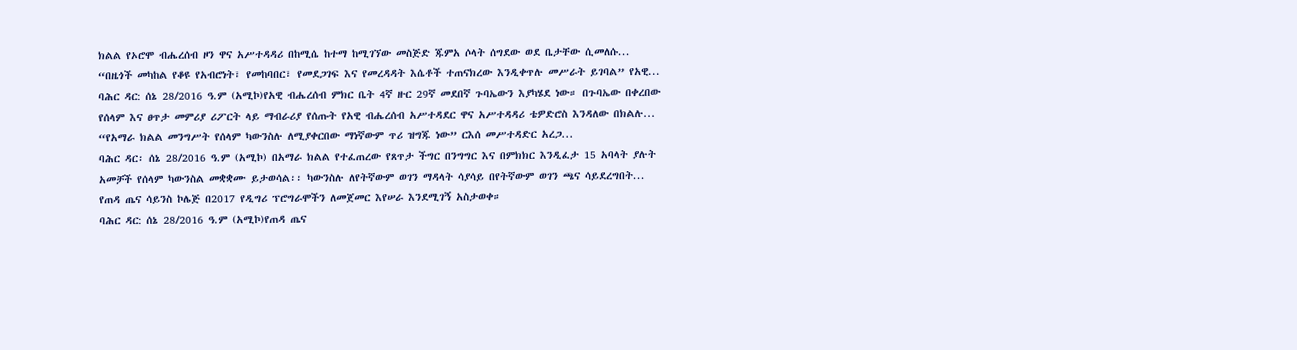ክልል የኦሮሞ ብሔረሰብ ዞን ዋና አሥተዳዳሪ በከሚሴ ከተማ ከሚገኘው መስጅድ ጁምአ ሶላት ሰግደው ወደ ቤታቸው ሲመለሱ...
“በዜጎች መካከል የቆዩ የአብሮነት፣ የመከባበር፣ የመደጋገፍ እና የመረዳዳት እሴቶች ተጠናክረው እንዲቀጥሉ መሥራት ይገባል” የአዊ...
ባሕር ዳር: ሰኔ 28/2016 ዓ.ም (አሚኮ)የአዊ ብሔረሰብ ምክር ቤት 4ኛ ዙር 29ኛ መደበኛ ጉባኤውን እያካሄደ ነው። በጉባኤው በቀረበው የሰላም እና ፀጥታ መምሪያ ሪፖርት ላይ ማብራሪያ የሰጡት የአዊ ብሔረሰብ አሥተዳደር ዋና አሥተዳዳሪ ቴዎድሮስ እንዳለው በክልሉ...
“የአማራ ክልል መንግሥት የሰላም ካውንስሉ ለሚያቀርበው ማነኛውም ጥሪ ዝግጁ ነው” ርእሰ መሥተዳድር አረጋ...
ባሕር ዳር፡ ሰኔ 28/2016 ዓ.ም (አሚኮ) በአማራ ክልል የተፈጠረው የጸጥታ ችግር በንግግር እና በምክክር እንዲፈታ 15 አባላት ያሉት አመቻች የሰላም ካውንስል መቋቋሙ ይታወሳል፡፡ ካውንስሉ ለየትኛውም ወገን ማዳላት ሳያሳይ በየትኛውም ወገን ጫና ሳይደረግበት...
የጠዳ ጤና ሳይንስ ኮሌጅ በ2017 የዲግሪ ፕሮግራሞችን ለመጀመር እየሠራ እንደሚገኝ አስታወቀ።
ባሕር ዳር: ሰኔ 28/2016 ዓ.ም (አሚኮ)የጠዳ ጤና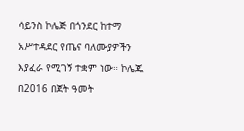ሳይንስ ኮሌጅ በጎንደር ከተማ አሥተዳደር የጤና ባለሙያዎችን እያፈራ የሚገኝ ተቋም ነው። ኮሌጁ በ2016 በጀት ዓመት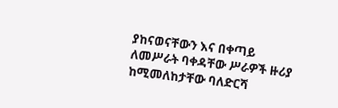ያከናወናቸውን እና በቀጣይ ለመሥራት ባቀዳቸው ሥራዎች ዙሪያ ከሚመለከታቸው ባለድርሻ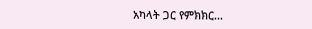አካላት ጋር የምክክር...